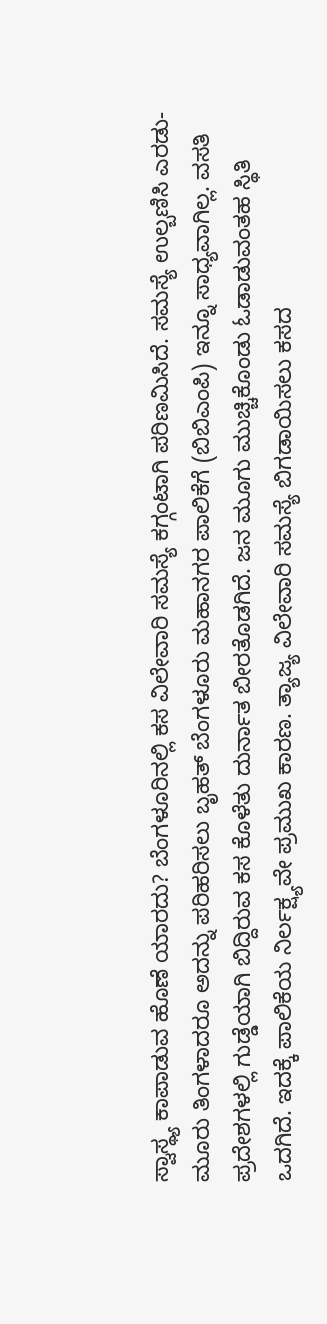ಸ್ವಾಸ್ಥ್ಯ ಕಾಪಾಡುವ ಹೊಣೆ ಯಾರದು? ಬೆಂಗಳೂರಿನಲ್ಲಿ ಕಸ ವಿಲೇವಾರಿ ಸಮಸ್ಯೆ ಕಗ್ಗಂಟಾಗಿ ಪರಿಣಮಿಸಿದೆ. ಸಮಸ್ಯೆ ಉಲ್ಬಣಿಸಿ ಎರಡು-ಮೂರು ತಿಂಗಳಾದರೂ ಅದನ್ನು ಪರಿಹರಿಸಲು ಬೃಹತ್ ಬೆಂಗಳೂರು ಮಹಾನಗರ ಪಾಲಿಕೆಗೆ (ಬಿಬಿಎಂಪಿ) ಇನ್ನೂ ಸಾಧ್ಯವಾಗಿಲ್ಲ. ವಸತಿ ಪ್ರದೇಶಗಳಲ್ಲಿ ಗುಡ್ಡೆಯಾಗಿ ಬಿದ್ದಿರುವ ಕಸ ಕೊಳೆತು ದುರ್ನಾತ ಬೀರತೊಡಗಿದೆ. ಜನ ಮೂಗು ಮುಚ್ಚಿಕೊಂಡು ಓಡಾಡುವಂತಹ ಸ್ಥಿತಿ ಒದಗಿದೆ. ಇದಕ್ಕೆ ಪಾಲಿಕೆಯ ನಿರ್ಲಕ್ಷ್ಯವೇ ಪ್ರಮುಖ ಕಾರಣ. ತ್ಯಾಜ್ಯ ವಿಲೇವಾರಿ ಸಮಸ್ಯೆ ಬಿಗಡಾಯಿಸಲು ಕಸದ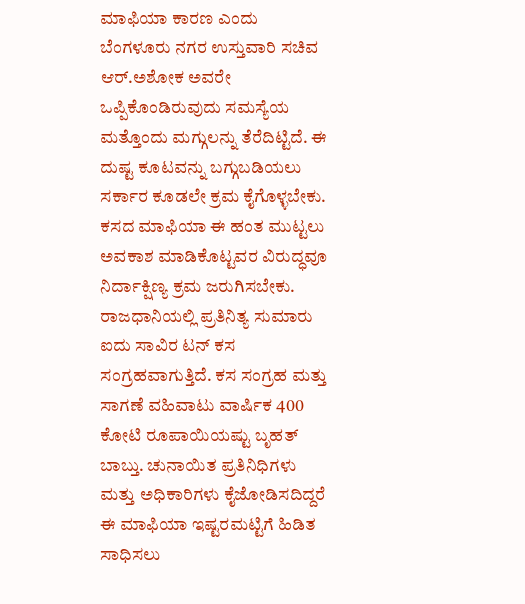ಮಾಫಿಯಾ ಕಾರಣ ಎಂದು ಬೆಂಗಳೂರು ನಗರ ಉಸ್ತುವಾರಿ ಸಚಿವ ಆರ್.ಅಶೋಕ ಅವರೇ ಒಪ್ಪಿಕೊಂಡಿರುವುದು ಸಮಸ್ಯೆಯ ಮತ್ತೊಂದು ಮಗ್ಗುಲನ್ನು ತೆರೆದಿಟ್ಟಿದೆ. ಈ ದುಷ್ಟ ಕೂಟವನ್ನು ಬಗ್ಗುಬಡಿಯಲು ಸರ್ಕಾರ ಕೂಡಲೇ ಕ್ರಮ ಕೈಗೊಳ್ಳಬೇಕು. ಕಸದ ಮಾಫಿಯಾ ಈ ಹಂತ ಮುಟ್ಟಲು ಅವಕಾಶ ಮಾಡಿಕೊಟ್ಟವರ ವಿರುದ್ಧವೂ ನಿರ್ದಾಕ್ಷಿಣ್ಯ ಕ್ರಮ ಜರುಗಿಸಬೇಕು. ರಾಜಧಾನಿಯಲ್ಲಿ ಪ್ರತಿನಿತ್ಯ ಸುಮಾರು ಐದು ಸಾವಿರ ಟನ್ ಕಸ ಸಂಗ್ರಹವಾಗುತ್ತಿದೆ. ಕಸ ಸಂಗ್ರಹ ಮತ್ತು ಸಾಗಣೆ ವಹಿವಾಟು ವಾರ್ಷಿಕ 400 ಕೋಟಿ ರೂಪಾಯಿಯಷ್ಟು ಬೃಹತ್ ಬಾಬ್ತು. ಚುನಾಯಿತ ಪ್ರತಿನಿಧಿಗಳು ಮತ್ತು ಅಧಿಕಾರಿಗಳು ಕೈಜೋಡಿಸದಿದ್ದರೆ ಈ ಮಾಫಿಯಾ ಇಷ್ಟರಮಟ್ಟಿಗೆ ಹಿಡಿತ ಸಾಧಿಸಲು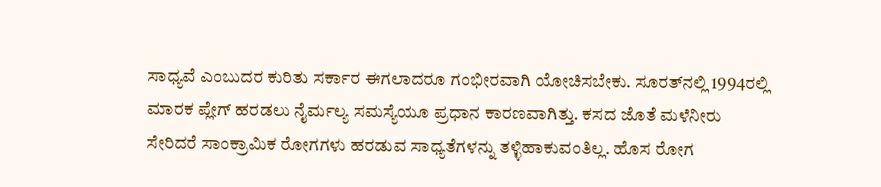ಸಾಧ್ಯವೆ ಎಂಬುದರ ಕುರಿತು ಸರ್ಕಾರ ಈಗಲಾದರೂ ಗಂಭೀರವಾಗಿ ಯೋಚಿಸಬೇಕು. ಸೂರತ್‌ನಲ್ಲಿ 1994ರಲ್ಲಿ ಮಾರಕ ಪ್ಲೇಗ್ ಹರಡಲು ನೈರ್ಮಲ್ಯ ಸಮಸ್ಯೆಯೂ ಪ್ರಧಾನ ಕಾರಣವಾಗಿತ್ತು. ಕಸದ ಜೊತೆ ಮಳೆನೀರು ಸೇರಿದರೆ ಸಾಂಕ್ರಾಮಿಕ ರೋಗಗಳು ಹರಡುವ ಸಾಧ್ಯತೆಗಳನ್ನು ತಳ್ಳಿಹಾಕುವಂತಿಲ್ಲ. ಹೊಸ ರೋಗ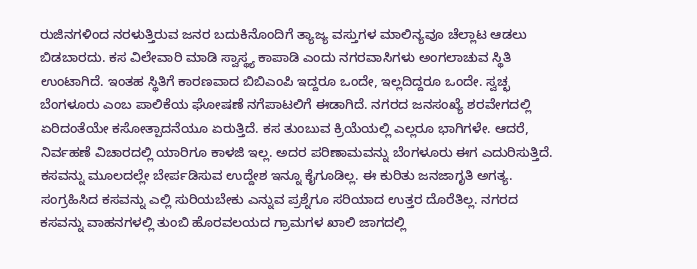ರುಜಿನಗಳಿಂದ ನರಳುತ್ತಿರುವ ಜನರ ಬದುಕಿನೊಂದಿಗೆ ತ್ಯಾಜ್ಯ ವಸ್ತುಗಳ ಮಾಲಿನ್ಯವೂ ಚೆಲ್ಲಾಟ ಆಡಲು ಬಿಡಬಾರದು. ಕಸ ವಿಲೇವಾರಿ ಮಾಡಿ ಸ್ವಾಸ್ಥ್ಯ ಕಾಪಾಡಿ ಎಂದು ನಗರವಾಸಿಗಳು ಅಂಗಲಾಚುವ ಸ್ಥಿತಿ ಉಂಟಾಗಿದೆ. ಇಂತಹ ಸ್ಥಿತಿಗೆ ಕಾರಣವಾದ ಬಿಬಿಎಂಪಿ ಇದ್ದರೂ ಒಂದೇ, ಇಲ್ಲದಿದ್ದರೂ ಒಂದೇ. ಸ್ವಚ್ಛ ಬೆಂಗಳೂರು ಎಂಬ ಪಾಲಿಕೆಯ ಘೋಷಣೆ ನಗೆಪಾಟಲಿಗೆ ಈಡಾಗಿದೆ. ನಗರದ ಜನಸಂಖ್ಯೆ ಶರವೇಗದಲ್ಲಿ ಏರಿದಂತೆಯೇ ಕಸೋತ್ಪಾದನೆಯೂ ಏರುತ್ತಿದೆ. ಕಸ ತುಂಬುವ ಕ್ರಿಯೆಯಲ್ಲಿ ಎಲ್ಲರೂ ಭಾಗಿಗಳೇ. ಆದರೆ, ನಿರ್ವಹಣೆ ವಿಚಾರದಲ್ಲಿ ಯಾರಿಗೂ ಕಾಳಜಿ ಇಲ್ಲ. ಅದರ ಪರಿಣಾಮವನ್ನು ಬೆಂಗಳೂರು ಈಗ ಎದುರಿಸುತ್ತಿದೆ. ಕಸವನ್ನು ಮೂಲದಲ್ಲೇ ಬೇರ್ಪಡಿಸುವ ಉದ್ದೇಶ ಇನ್ನೂ ಕೈಗೂಡಿಲ್ಲ. ಈ ಕುರಿತು ಜನಜಾಗೃತಿ ಅಗತ್ಯ. ಸಂಗ್ರಹಿಸಿದ ಕಸವನ್ನು ಎಲ್ಲಿ ಸುರಿಯಬೇಕು ಎನ್ನುವ ಪ್ರಶ್ನೆಗೂ ಸರಿಯಾದ ಉತ್ತರ ದೊರೆತಿಲ್ಲ. ನಗರದ ಕಸವನ್ನು ವಾಹನಗಳಲ್ಲಿ ತುಂಬಿ ಹೊರವಲಯದ ಗ್ರಾಮಗಳ ಖಾಲಿ ಜಾಗದಲ್ಲಿ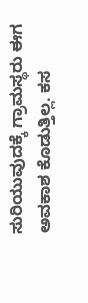ಸುರಿಯುವುದಕ್ಕೆ ಗ್ರಾಮಸ್ಥರು ಈಗ ಅವಕಾಶ ಕೊಡುತ್ತಿಲ್ಲ. ಕಸ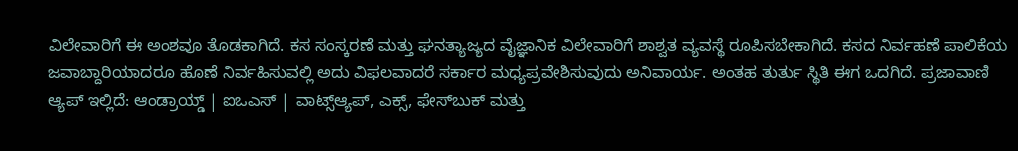ವಿಲೇವಾರಿಗೆ ಈ ಅಂಶವೂ ತೊಡಕಾಗಿದೆ. ಕಸ ಸಂಸ್ಕರಣೆ ಮತ್ತು ಘನತ್ಯಾಜ್ಯದ ವೈಜ್ಞಾನಿಕ ವಿಲೇವಾರಿಗೆ ಶಾಶ್ವತ ವ್ಯವಸ್ಥೆ ರೂಪಿಸಬೇಕಾಗಿದೆ. ಕಸದ ನಿರ್ವಹಣೆ ಪಾಲಿಕೆಯ ಜವಾಬ್ದಾರಿಯಾದರೂ ಹೊಣೆ ನಿರ್ವಹಿಸುವಲ್ಲಿ ಅದು ವಿಫಲವಾದರೆ ಸರ್ಕಾರ ಮಧ್ಯಪ್ರವೇಶಿಸುವುದು ಅನಿವಾರ್ಯ. ಅಂತಹ ತುರ್ತು ಸ್ಥಿತಿ ಈಗ ಒದಗಿದೆ. ಪ್ರಜಾವಾಣಿ ಆ್ಯಪ್ ಇಲ್ಲಿದೆ: ಆಂಡ್ರಾಯ್ಡ್ | ಐಒಎಸ್ | ವಾಟ್ಸ್ಆ್ಯಪ್, ಎಕ್ಸ್, ಫೇಸ್‌ಬುಕ್ ಮತ್ತು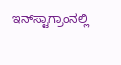ಇನ್‌ಸ್ಟಾಗ್ರಾಂನಲ್ಲಿ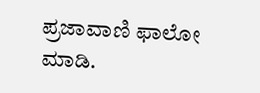ಪ್ರಜಾವಾಣಿ ಫಾಲೋ ಮಾಡಿ.